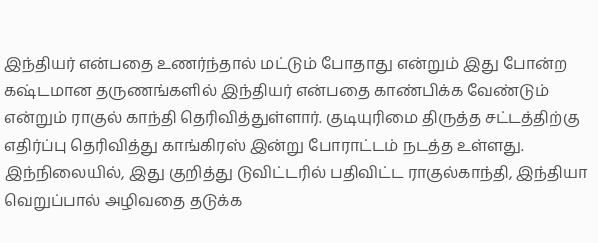இந்தியர் என்பதை உணர்ந்தால் மட்டும் போதாது என்றும் இது போன்ற கஷ்டமான தருணங்களில் இந்தியர் என்பதை காண்பிக்க வேண்டும் என்றும் ராகுல் காந்தி தெரிவித்துள்ளார். குடியுரிமை திருத்த சட்டத்திற்கு எதிர்ப்பு தெரிவித்து காங்கிரஸ் இன்று போராட்டம் நடத்த உள்ளது. இந்நிலையில், இது குறித்து டுவிட்டரில் பதிவிட்ட ராகுல்காந்தி, இந்தியா வெறுப்பால் அழிவதை தடுக்க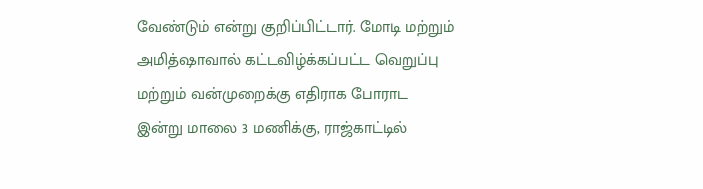வேண்டும் என்று குறிப்பிட்டார். மோடி மற்றும் அமித்ஷாவால் கட்டவிழ்க்கப்பட்ட வெறுப்பு மற்றும் வன்முறைக்கு எதிராக போராட இன்று மாலை 3 மணிக்கு, ராஜ்காட்டில்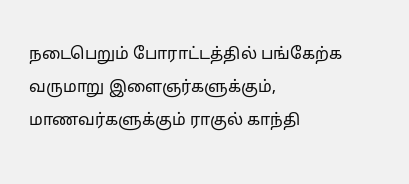நடைபெறும் போராட்டத்தில் பங்கேற்க வருமாறு இளைஞர்களுக்கும், மாணவர்களுக்கும் ராகுல் காந்தி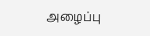அழைப்பு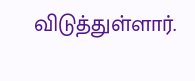விடுத்துள்ளார்.